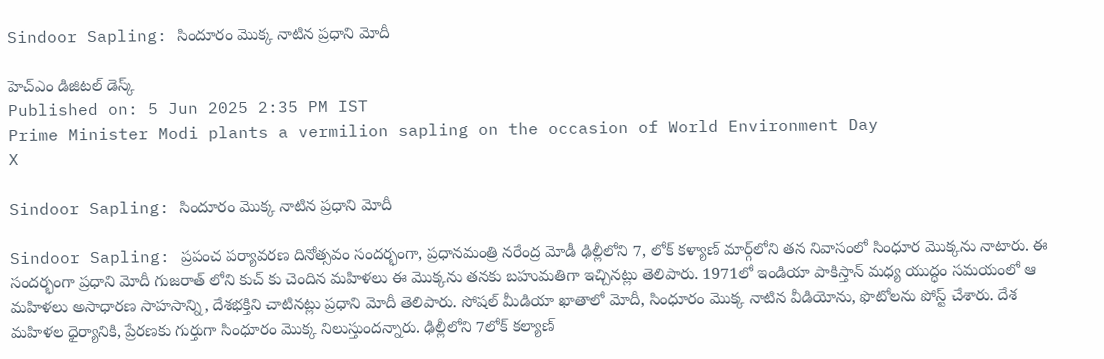Sindoor Sapling: సిందూరం మొక్క‌ నాటిన ప్ర‌ధాని మోదీ

హెచ్ఎం డిజిటల్ డెస్క్
Published on: 5 Jun 2025 2:35 PM IST
Prime Minister Modi plants a vermilion sapling on the occasion of World Environment Day
X

Sindoor Sapling: సిందూరం మొక్క‌ నాటిన ప్ర‌ధాని మోదీ

Sindoor Sapling: ప్రపంచ పర్యావరణ దినోత్సవం సందర్భంగా, ప్రధానమంత్రి నరేంద్ర మోడీ ఢిల్లీలోని 7, లోక్ కళ్యాణ్ మార్గ్‌లోని తన నివాసంలో సింధూర మొక్కను నాటారు. ఈ సందర్భంగా ప్రధాని మోదీ గుజరాత్ లోని కుచ్ కు చెందిన మహిళలు ఈ మొక్కను తనకు బహుమతిగా ఇచ్చినట్లు తెలిపారు. 1971లో ఇండియా పాకిస్తాన్ మధ్య యుద్ధం సమయంలో ఆ మహిళలు అసాధారణ సాహసాన్ని, దేశభక్తిని చాటినట్లు ప్రధాని మోదీ తెలిపారు. సోషల్ మీడియా ఖాతాలో మోదీ, సింధూరం మొక్క నాటిన వీడియోను, ఫొటోలను పోస్ట్ చేశారు. దేశ మహిళల ధైర్యానికి, ప్రేరణకు గుర్తుగా సింధూరం మొక్క నిలుస్తుందన్నారు. ఢిల్లీలోని 7లోక్ కల్యాణ్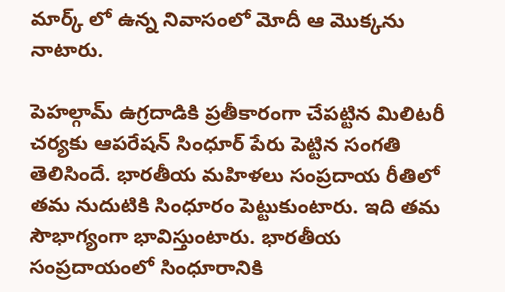మార్క్ లో ఉన్న నివాసంలో మోదీ ఆ మొక్కను నాటారు.

పెహల్గామ్ ఉగ్రదాడికి ప్రతీకారంగా చేపట్టిన మిలిటరీ చర్యకు ఆపరేషన్ సింధూర్ పేరు పెట్టిన సంగతి తెలిసిందే. భారతీయ మహిళలు సంప్రదాయ రీతిలో తమ నుదుటికి సింధూరం పెట్టుకుంటారు. ఇది తమ సౌభాగ్యంగా భావిస్తుంటారు. భారతీయ సంప్రదాయంలో సింధూరానికి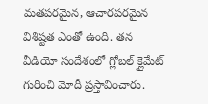మతపరమైన, ఆచారపరమైన విశిష్టత ఎంతో ఉంది. తన వీడియో సందేశంలో గ్లోబల్ క్లైమేట్ గురించి మోదీ ప్రస్తావించారు.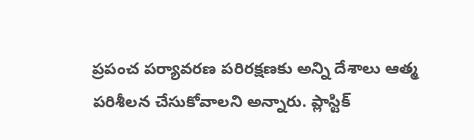ప్రపంచ పర్యావరణ పరిరక్షణకు అన్ని దేశాలు ఆత్మ పరిశీలన చేసుకోవాలని అన్నారు. ప్లాస్టిక్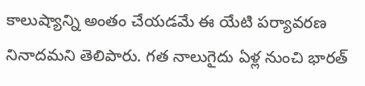కాలుష్యాన్ని అంతం చేయడమే ఈ యేటి పర్యావరణ నినాదమని తెలిపారు. గత నాలుగైదు ఏళ్ల నుంచి భారత్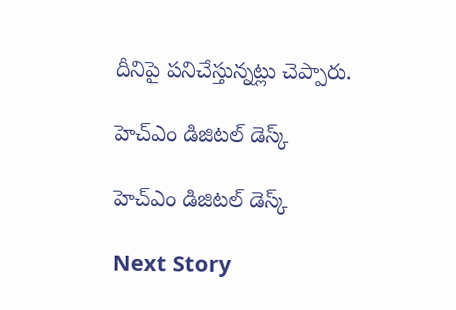దీనిపై పనిచేస్తున్నట్లు చెప్పారు.

హెచ్ఎం డిజిటల్ డెస్క్

హెచ్ఎం డిజిటల్ డెస్క్

Next Story